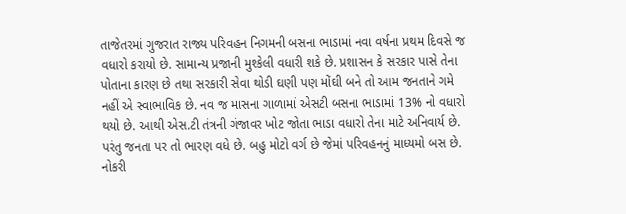તાજેતરમાં ગુજરાત રાજ્ય પરિવહન નિગમની બસના ભાડામાં નવા વર્ષના પ્રથમ દિવસે જ વધારો કરાયો છે. સામાન્ય પ્રજાની મુશ્કેલી વધારી શકે છે. પ્રશાસન કે સરકાર પાસે તેના પોતાના કારણ છે તથા સરકારી સેવા થોડી ઘણી પણ મોંઘી બને તો આમ જનતાને ગમે નહીં એ સ્વાભાવિક છે. નવ જ માસના ગાળામાં એસટી બસના ભાડામાં 13% નો વધારો થયો છે. આથી એસ.ટી તંત્રની ગંજાવર ખોટ જોતા ભાડા વધારો તેના માટે અનિવાર્ય છે. પરંતુ જનતા પર તો ભારણ વધે છે. બહુ મોટો વર્ગ છે જેમાં પરિવહનનું માધ્યમો બસ છે. નોકરી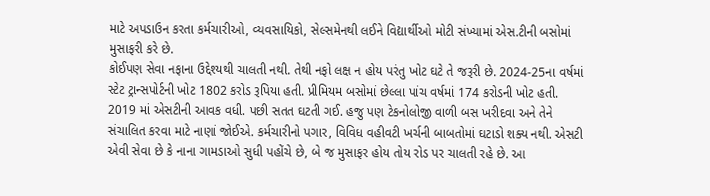માટે અપડાઉન કરતા કર્મચારીઓ, વ્યવસાયિકો, સેલ્સમેનથી લઈને વિદ્યાર્થીઓ મોટી સંખ્યામાં એસ.ટીની બસોમાં મુસાફરી કરે છે.
કોઈપણ સેવા નફાના ઉદ્દેશ્યથી ચાલતી નથી. તેથી નફો લક્ષ ન હોય પરંતુ ખોટ ઘટે તે જરૂરી છે. 2024-25ના વર્ષમાં સ્ટેટ ટ્રાન્સપોર્ટની ખોટ 1802 કરોડ રૂપિયા હતી. પ્રીમિયમ બસોમાં છેલ્લા પાંચ વર્ષમાં 174 કરોડની ખોટ હતી. 2019 માં એસટીની આવક વધી. પછી સતત ઘટતી ગઈ. હજુ પણ ટેકનોલોજી વાળી બસ ખરીદવા અને તેને સંચાલિત કરવા માટે નાણાં જોઈએ. કર્મચારીનો પગાર, વિવિધ વહીવટી ખર્ચની બાબતોમાં ઘટાડો શક્ય નથી. એસટી એવી સેવા છે કે નાના ગામડાઓ સુધી પહોંચે છે, બે જ મુસાફર હોય તોય રોડ પર ચાલતી રહે છે. આ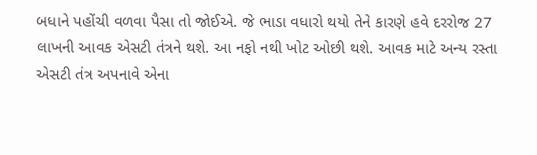બધાને પહોંચી વળવા પૈસા તો જોઈએ. જે ભાડા વધારો થયો તેને કારણે હવે દરરોજ 27 લાખની આવક એસટી તંત્રને થશે. આ નફો નથી ખોટ ઓછી થશે. આવક માટે અન્ય રસ્તા એસટી તંત્ર અપનાવે એના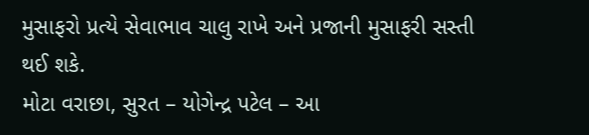મુસાફરો પ્રત્યે સેવાભાવ ચાલુ રાખે અને પ્રજાની મુસાફરી સસ્તી થઈ શકે.
મોટા વરાછા, સુરત – યોગેન્દ્ર પટેલ – આ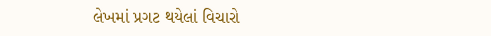લેખમાં પ્રગટ થયેલાં વિચારો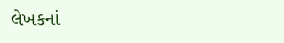લેખકનાં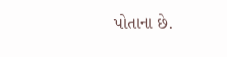પોતાના છે.